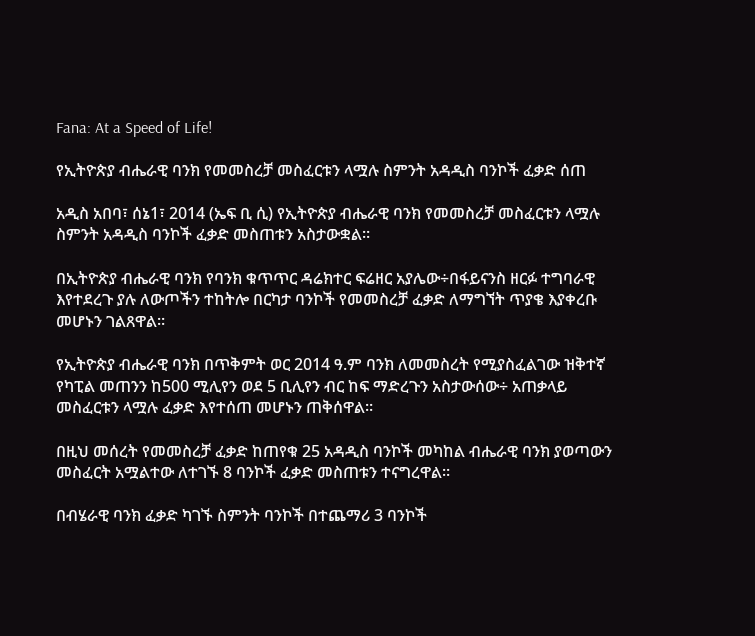Fana: At a Speed of Life!

የኢትዮጵያ ብሔራዊ ባንክ የመመስረቻ መስፈርቱን ላሟሉ ስምንት አዳዲስ ባንኮች ፈቃድ ሰጠ

አዲስ አበባ፣ ሰኔ1፣ 2014 (ኤፍ ቢ ሲ) የኢትዮጵያ ብሔራዊ ባንክ የመመስረቻ መስፈርቱን ላሟሉ ስምንት አዳዲስ ባንኮች ፈቃድ መስጠቱን አስታውቋል።

በኢትዮጵያ ብሔራዊ ባንክ የባንክ ቁጥጥር ዳሬክተር ፍሬዘር አያሌው÷በፋይናንስ ዘርፉ ተግባራዊ እየተደረጉ ያሉ ለውጦችን ተከትሎ በርካታ ባንኮች የመመስረቻ ፈቃድ ለማግኘት ጥያቄ እያቀረቡ መሆኑን ገልጸዋል።

የኢትዮጵያ ብሔራዊ ባንክ በጥቅምት ወር 2014 ዓ.ም ባንክ ለመመስረት የሚያስፈልገው ዝቅተኛ የካፒል መጠንን ከ500 ሚሊየን ወደ 5 ቢሊየን ብር ከፍ ማድረጉን አስታውሰው÷ አጠቃላይ መስፈርቱን ላሟሉ ፈቃድ እየተሰጠ መሆኑን ጠቅሰዋል።

በዚህ መሰረት የመመስረቻ ፈቃድ ከጠየቁ 25 አዳዲስ ባንኮች መካከል ብሔራዊ ባንክ ያወጣውን መስፈርት አሟልተው ለተገኙ 8 ባንኮች ፈቃድ መስጠቱን ተናግረዋል።

በብሄራዊ ባንክ ፈቃድ ካገኙ ስምንት ባንኮች በተጨማሪ 3 ባንኮች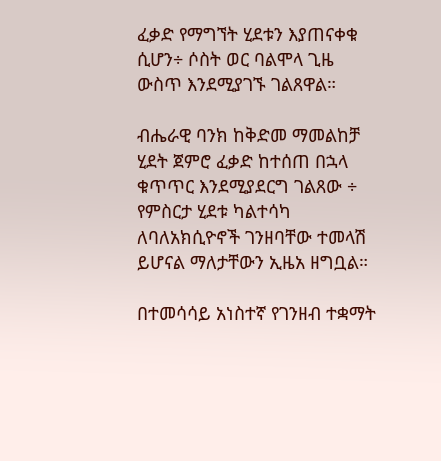ፈቃድ የማግኘት ሂደቱን እያጠናቀቁ ሲሆን÷ ሶስት ወር ባልሞላ ጊዜ ውስጥ እንደሚያገኙ ገልጸዋል።

ብሔራዊ ባንክ ከቅድመ ማመልከቻ ሂደት ጀምሮ ፈቃድ ከተሰጠ በኋላ ቁጥጥር እንደሚያደርግ ገልጸው ÷ የምስርታ ሂደቱ ካልተሳካ ለባለአክሲዮኖች ገንዘባቸው ተመላሽ ይሆናል ማለታቸውን ኢዜአ ዘግቧል።

በተመሳሳይ አነስተኛ የገንዘብ ተቋማት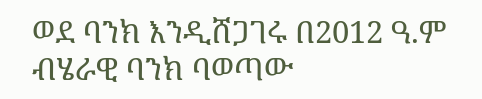ወደ ባንክ እንዲሸጋገሩ በ2012 ዓ.ም ብሄራዊ ባንክ ባወጣው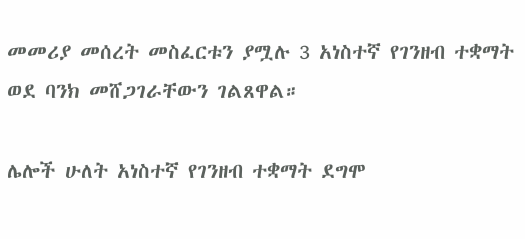መመሪያ መሰረት መስፈርቱን ያሟሉ 3 አነስተኛ የገንዘብ ተቋማት ወደ ባንክ መሸጋገራቸውን ገልጸዋል።

ሌሎች ሁለት አነስተኛ የገንዘብ ተቋማት ደግሞ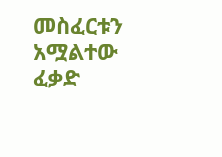መስፈርቱን አሟልተው ፈቃድ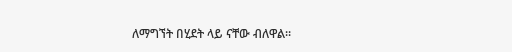ለማግኘት በሂደት ላይ ናቸው ብለዋል።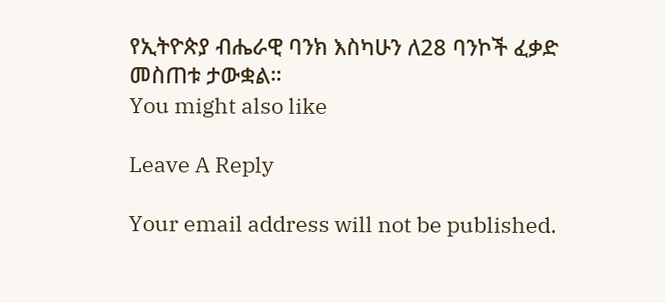የኢትዮጵያ ብሔራዊ ባንክ እስካሁን ለ28 ባንኮች ፈቃድ መስጠቱ ታውቋል።
You might also like

Leave A Reply

Your email address will not be published.